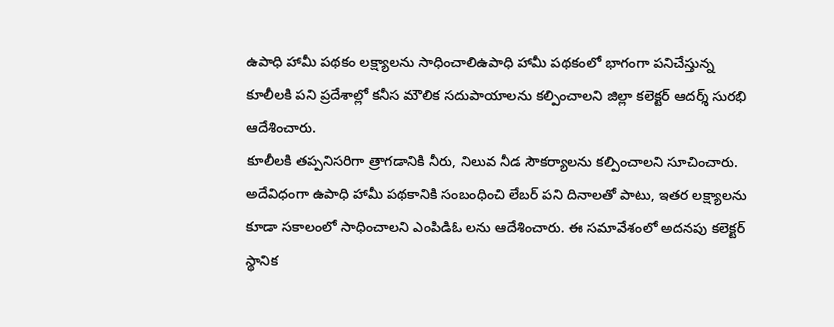ఉపాధి హామీ పథకం లక్ష్యాలను సాధించాలిఉపాధి హామీ పథకంలో భాగంగా పనిచేస్తున్న కూలీలకి పని ప్రదేశాల్లో కనీస మౌలిక సదుపాయాలను కల్పించాలని జిల్లా కలెక్టర్ ఆదర్శ్ సురభి ఆదేశించారు.
కూలీలకి తప్పనిసరిగా త్రాగడానికి నీరు, నిలువ నీడ సౌకర్యాలను కల్పించాలని సూచించారు. అదేవిధంగా ఉపాధి హామీ పథకానికి సంబంధించి లేబర్ పని దినాలతో పాటు, ఇతర లక్ష్యాలను కూడా సకాలంలో సాధించాలని ఎంపిడిఓ లను ఆదేశించారు. ఈ సమావేశంలో అదనపు కలెక్టర్ స్థానిక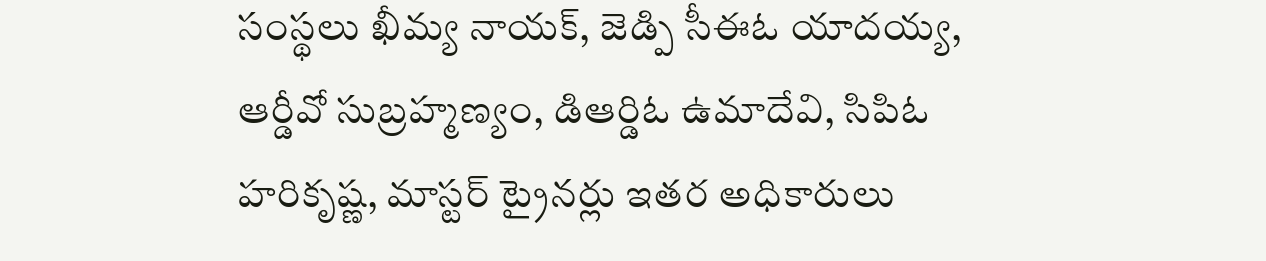సంస్థలు ఖీమ్య నాయక్, జెడ్పి సీఈఓ యాదయ్య, ఆర్డీవో సుబ్రహ్మణ్యం, డిఆర్డిఓ ఉమాదేవి, సిపిఓ హరికృష్ణ, మాస్టర్ ట్రైనర్లు ఇతర అధికారులు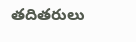తదితరులు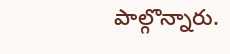పాల్గొన్నారు.